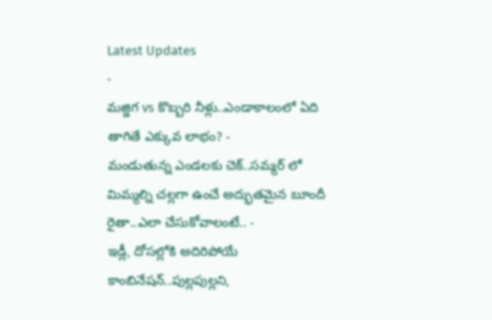Latest Updates
-
మజ్జిగ vs కొబ్బరి నీళ్లు..ఎండాకాలంలో ఏది తాగితే ఎక్కువ లాభం? -
మండుతున్న ఎండలకు చెక్..సమ్మర్ లో మిమ్మల్ని చల్లగా ఉంచే అద్భుతమైన బూందీ రైతా..ఎలా చేసుకోవాలంటే.. -
ఇడ్లీ, దోసల్లోకి అదిరిపోయే కాంబినేషన్..పుల్లపుల్లని,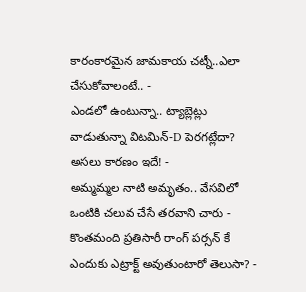కారంకారమైన జామకాయ చట్నీ..ఎలా చేసుకోవాలంటే.. -
ఎండలో ఉంటున్నా.. ట్యాబ్లెట్లు వాడుతున్నా విటమిన్-D పెరగట్లేదా? అసలు కారణం ఇదే! -
అమ్మమ్మల నాటి అమృతం.. వేసవిలో ఒంటికి చలువ చేసే తరవాని చారు -
కొంతమంది ప్రతిసారీ రాంగ్ పర్సన్ కే ఎందుకు ఎట్రాక్ట్ అవుతుంటారో తెలుసా? -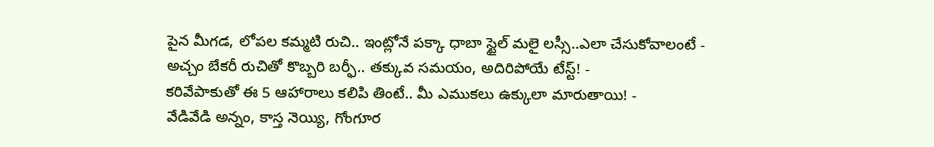పైన మీగడ, లోపల కమ్మటి రుచి.. ఇంట్లోనే పక్కా ధాబా స్టైల్ మలై లస్సీ..ఎలా చేసుకోవాలంటే -
అచ్చం బేకరీ రుచితో కొబ్బరి బర్ఫీ.. తక్కువ సమయం, అదిరిపోయే టేస్ట్! -
కరివేపాకుతో ఈ 5 ఆహారాలు కలిపి తింటే.. మీ ఎముకలు ఉక్కులా మారుతాయి! -
వేడివేడి అన్నం, కాస్త నెయ్యి, గోంగూర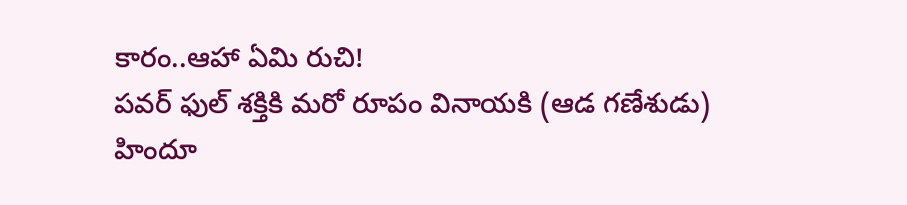కారం..ఆహా ఏమి రుచి!
పవర్ ఫుల్ శక్తికి మరో రూపం వినాయకి (ఆడ గణేశుడు)
హిందూ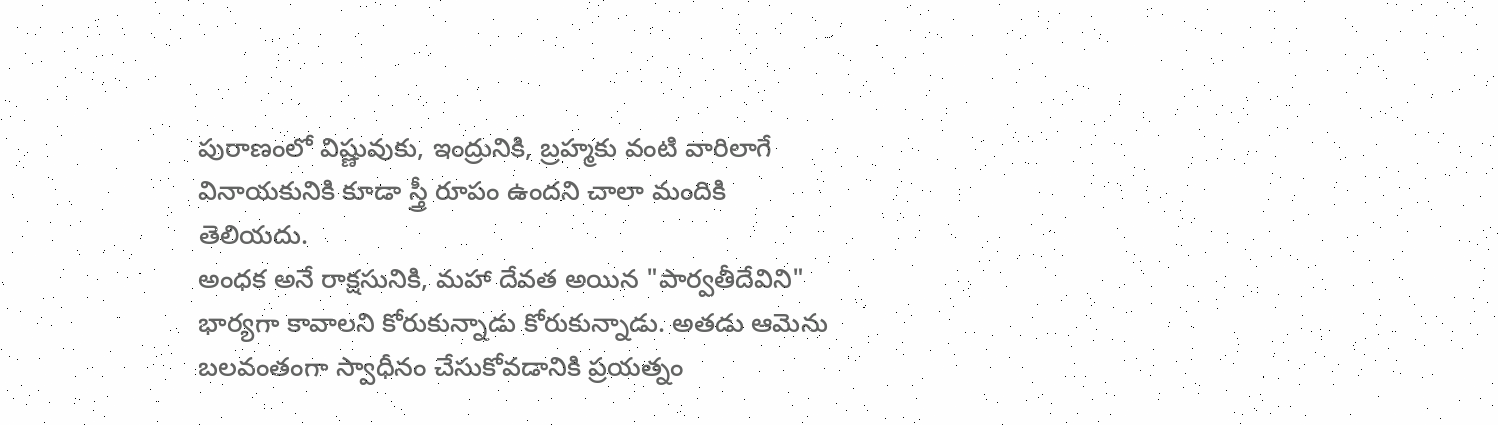పురాణంలో విష్ణువుకు, ఇంద్రునికి, బ్రహ్మకు వంటి వారిలాగే వినాయకునికి కూడా స్త్రీ రూపం ఉందని చాలా మందికి తెలియదు.
అంధక అనే రాక్షసునికి, మహా దేవత అయిన "పార్వతీదేవిని" భార్యగా కావాలని కోరుకున్నాడు కోరుకున్నాడు. అతడు ఆమెను బలవంతంగా స్వాధీనం చేసుకోవడానికి ప్రయత్నం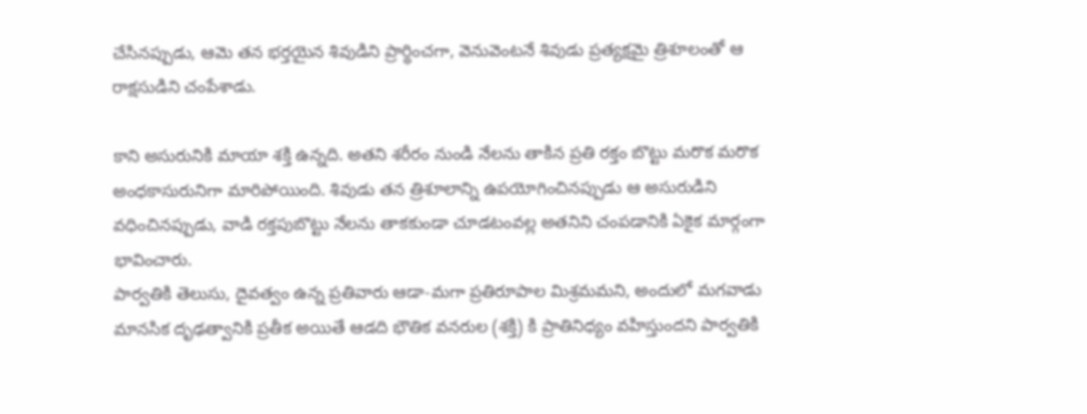చేసినప్పుడు, ఆమె తన భర్తయైన శివుడిని ప్రార్థించగా, వెనువెంటనే శివుడు ప్రత్యక్షమై త్రిశూలంతో ఆ రాక్షసుడిని చంపేశాడు.

కాని అసురునికి మాయా శక్తి ఉన్నది. అతని శరీరం నుండి నేలను తాకిన ప్రతి రక్తం బొట్టు మరొక మరొక అంధకాసురునిగా మారిపోయింది. శివుడు తన త్రిశూలాన్ని ఉపయోగించినప్పుడు ఆ అసురుడిని వధించినప్పుడు, వాడి రక్తపుబొట్టు నేలను తాకకుండా చూడటంవల్ల అతనిని చంపడానికి ఏకైక మార్గంగా భావించారు.
పార్వతికి తెలుసు, దైవత్వం ఉన్న ప్రతివారు ఆడా-మగా ప్రతిరూపాల మిశ్రమమని, అందులో మగవాడు మానసిక దృఢత్వానికి ప్రతీక అయితే ఆడది భౌతిక వనరుల (శక్తి) కి ప్రాతినిధ్యం వహిస్తుందని పార్వతికి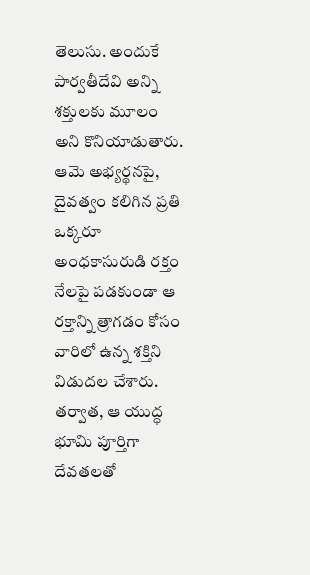తెలుసు. అందుకే పార్వతీదేవి అన్ని శక్తులకు మూలం అని కొనియాడుతారు. ఆమె అభ్యర్థనపై, దైవత్వం కలిగిన ప్రతి ఒక్కరూ అంధకాసురుడి రక్తం నేలపై పడకుండా ఆ రక్తాన్ని త్రాగడం కోసం వారిలో ఉన్న శక్తిని విడుదల చేశారు. తర్వాత, ఆ యుద్ధ భూమి పూర్తిగా దేవతలతో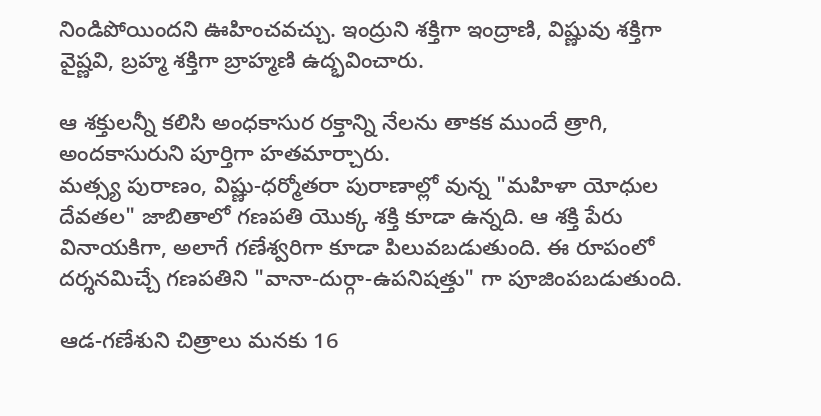నిండిపోయిందని ఊహించవచ్చు. ఇంద్రుని శక్తిగా ఇంద్రాణి, విష్ణువు శక్తిగా వైష్ణవి, బ్రహ్మ శక్తిగా బ్రాహ్మణి ఉద్భవించారు.

ఆ శక్తులన్నీ కలిసి అంధకాసుర రక్తాన్ని నేలను తాకక ముందే త్రాగి, అందకాసురుని పూర్తిగా హతమార్చారు.
మత్స్య పురాణం, విష్ణు-ధర్మోతరా పురాణాల్లో వున్న "మహిళా యోధుల దేవతల" జాబితాలో గణపతి యొక్క శక్తి కూడా ఉన్నది. ఆ శక్తి పేరు వినాయకిగా, అలాగే గణేశ్వరిగా కూడా పిలువబడుతుంది. ఈ రూపంలో దర్శనమిచ్చే గణపతిని "వానా-దుర్గా-ఉపనిషత్తు" గా పూజింపబడుతుంది.

ఆడ-గణేశుని చిత్రాలు మనకు 16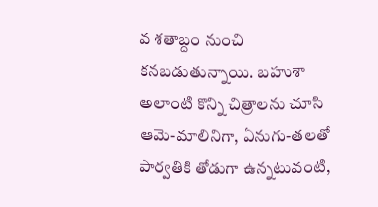వ శతాబ్దం నుంచి కనబడుతున్నాయి. బహుశా అలాంటి కొన్ని చిత్రాలను చూసి ఆమె-మాలినిగా, ఏనుగు-తలతో పార్వతికి తోడుగా ఉన్నటువంటి,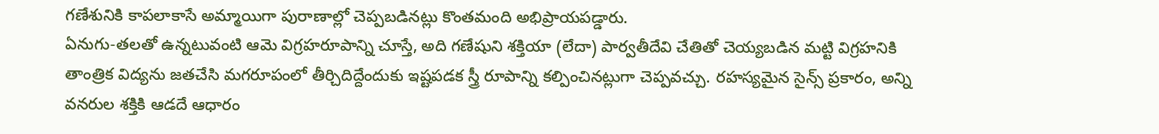గణేశునికి కాపలాకాసే అమ్మాయిగా పురాణాల్లో చెప్పబడినట్లు కొంతమంది అభిప్రాయపడ్డారు.
ఏనుగు-తలతో ఉన్నటువంటి ఆమె విగ్రహరూపాన్ని చూస్తే, అది గణేషుని శక్తియా (లేదా) పార్వతీదేవి చేతితో చెయ్యబడిన మట్టి విగ్రహనికి తాంత్రిక విద్యను జతచేసి మగరూపంలో తీర్చిదిద్దేందుకు ఇష్టపడక స్త్రీ రూపాన్ని కల్పించినట్లుగా చెప్పవచ్చు. రహస్యమైన సైన్స్ ప్రకారం, అన్ని వనరుల శక్తికి ఆడదే ఆధారం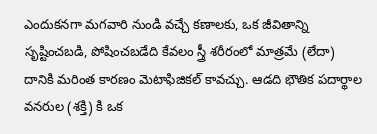ఎందుకనగా మగవారి నుండి వచ్చే కణాలకు, ఒక జీవితాన్ని సృష్టించబడి, పోషించబడేది కేవలం స్త్రీ శరీరంలో మాత్రమే (లేదా) దానికి మరింత కారణం మెటాఫిజికల్ కావచ్చు. ఆడది భౌతిక పదార్థాల వనరుల (శక్తి) కి ఒక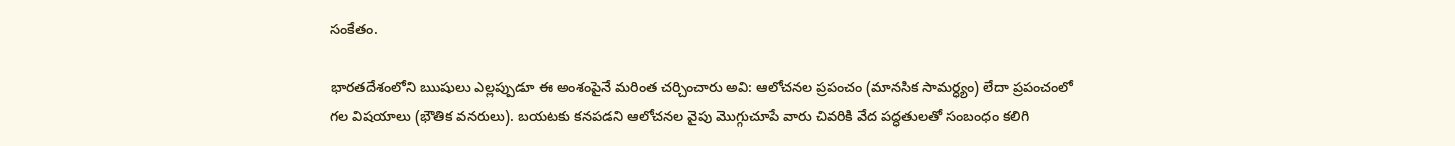సంకేతం.

భారతదేశంలోని ఋషులు ఎల్లప్పుడూ ఈ అంశంపైనే మరింత చర్చించారు అవి: ఆలోచనల ప్రపంచం (మానసిక సామర్ధ్యం) లేదా ప్రపంచంలో గల విషయాలు (భౌతిక వనరులు). బయటకు కనపడని ఆలోచనల వైపు మొగ్గుచూపే వారు చివరికి వేద పద్ధతులతో సంబంధం కలిగి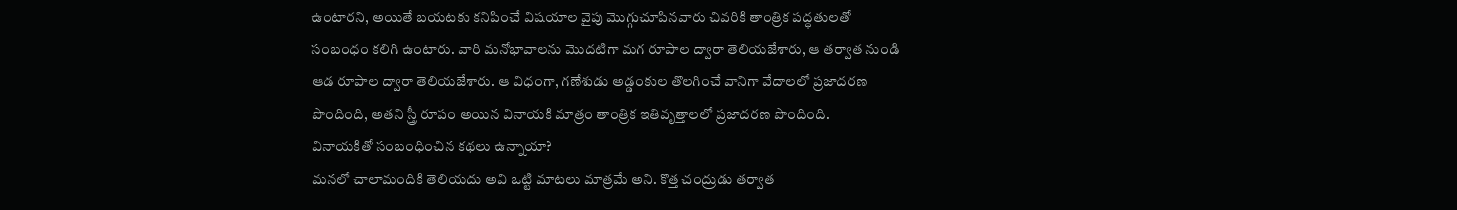ఉంటారని, అయితే బయటకు కనిపించే విషయాల వైపు మొగ్గుచూపినవారు చివరికి తాంత్రిక పద్ధతులతో సంబంధం కలిగి ఉంటారు. వారి మనోభావాలను మొదటిగా మగ రూపాల ద్వారా తెలియజేశారు, ఆ తర్వాత నుండి ఆడ రూపాల ద్వారా తెలియజేశారు. ఆ విధంగా, గణేశుడు అడ్డంకుల తొలగించే వానిగా వేదాలలో ప్రజాదరణ పొందింది, అతని స్త్రీ రూపం అయిన వినాయకి మాత్రం తాంత్రిక ఇతివృత్తాలలో ప్రజాదరణ పొందింది.
వినాయకితో సంబంధించిన కథలు ఉన్నాయా?
మనలో చాలామందికి తెలియదు అవి ఒట్టి మాటలు మాత్రమే అని. కొత్త చంద్రుడు తర్వాత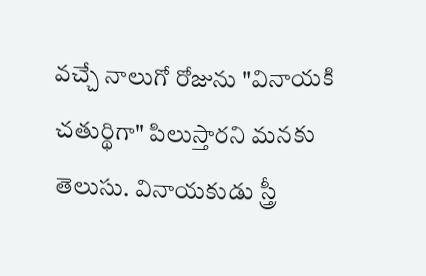వచ్చే నాలుగో రోజును "వినాయకి చతుర్థిగా" పిలుస్తారని మనకు తెలుసు. వినాయకుడు స్త్రీ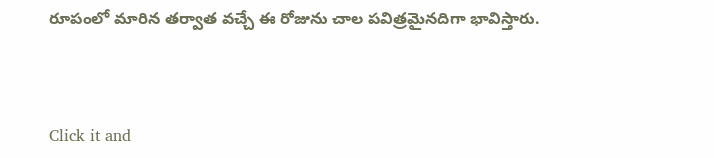రూపంలో మారిన తర్వాత వచ్చే ఈ రోజును చాల పవిత్రమైనదిగా భావిస్తారు.



Click it and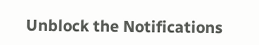Unblock the Notifications